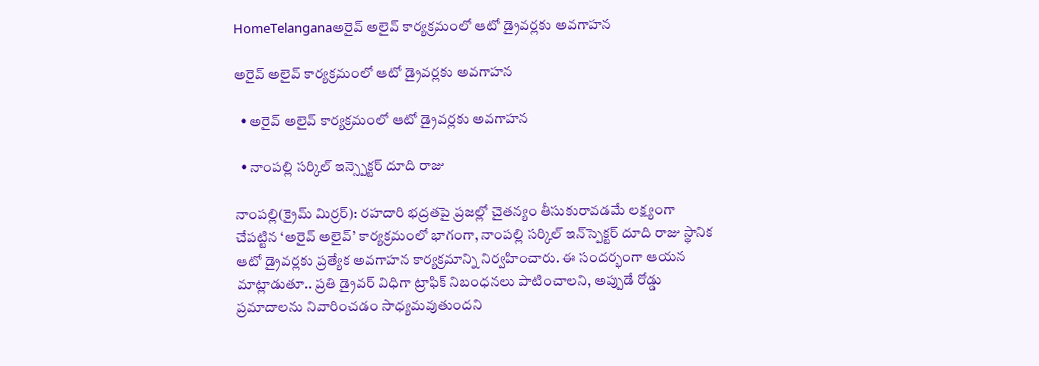HomeTelanganaఅరైవ్ అలైవ్ కార్యక్రమంలో ఆటో డ్రైవర్లకు అవగాహన

అరైవ్ అలైవ్ కార్యక్రమంలో ఆటో డ్రైవర్లకు అవగాహన

  • అరైవ్ అలైవ్ కార్యక్రమంలో ఆటో డ్రైవర్లకు అవగాహన

  • నాంపల్లి సర్కిల్ ఇన్స్పెక్టర్ దూది రాజు

నాంపల్లి(క్రైమ్ మిర్రర్): రహదారి భద్రతపై ప్రజల్లో చైతన్యం తీసుకురావడమే లక్ష్యంగా చేపట్టిన ‘అరైవ్ అలైవ్’ కార్యక్రమంలో భాగంగా, నాంపల్లి సర్కిల్ ఇన్‌స్పెక్టర్ దూది రాజు స్థానిక ఆటో డ్రైవర్లకు ప్రత్యేక అవగాహన కార్యక్రమాన్ని నిర్వహించారు. ఈ సందర్భంగా ఆయన మాట్లాడుతూ.. ప్రతి డ్రైవర్ విధిగా ట్రాఫిక్ నిబంధనలు పాటించాలని, అప్పుడే రోడ్డు ప్రమాదాలను నివారించడం సాధ్యమవుతుందని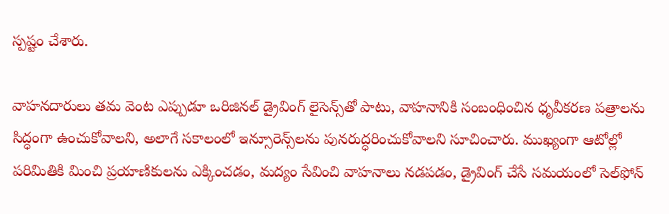స్పష్టం చేశారు.

వాహనదారులు తమ వెంట ఎప్పుడూ ఒరిజినల్ డ్రైవింగ్ లైసెన్స్‌తో పాటు, వాహనానికి సంబంధించిన ధృవీకరణ పత్రాలను సిద్ధంగా ఉంచుకోవాలని, అలాగే సకాలంలో ఇన్సూరెన్స్‌లను పునరుద్ధరించుకోవాలని సూచించారు. ముఖ్యంగా ఆటోల్లో పరిమితికి మించి ప్రయాణికులను ఎక్కించడం, మద్యం సేవించి వాహనాలు నడపడం, డ్రైవింగ్ చేసే సమయంలో సెల్‌ఫోన్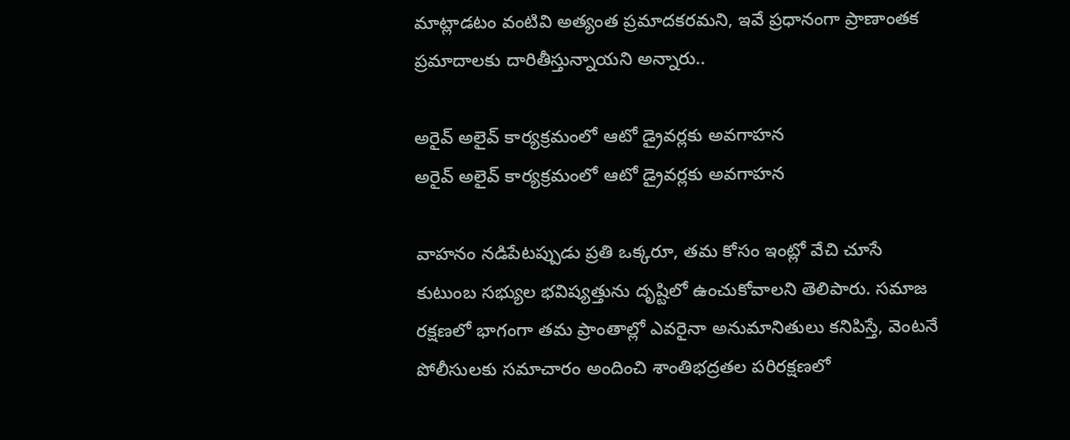మాట్లాడటం వంటివి అత్యంత ప్రమాదకరమని, ఇవే ప్రధానంగా ప్రాణాంతక ప్రమాదాలకు దారితీస్తున్నాయని అన్నారు..

అరైవ్ అలైవ్ కార్యక్రమంలో ఆటో డ్రైవర్లకు అవగాహన
అరైవ్ అలైవ్ కార్యక్రమంలో ఆటో డ్రైవర్లకు అవగాహన

వాహనం నడిపేటప్పుడు ప్రతి ఒక్కరూ, తమ కోసం ఇంట్లో వేచి చూసే కుటుంబ సభ్యుల భవిష్యత్తును దృష్టిలో ఉంచుకోవాలని తెలిపారు. సమాజ రక్షణలో భాగంగా తమ ప్రాంతాల్లో ఎవరైనా అనుమానితులు కనిపిస్తే, వెంటనే పోలీసులకు సమాచారం అందించి శాంతిభద్రతల పరిరక్షణలో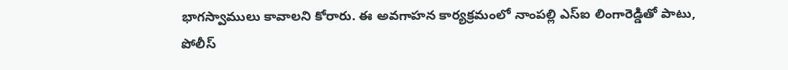భాగస్వాములు కావాలని కోరారు. ఈ అవగాహన కార్యక్రమంలో నాంపల్లి ఎస్ఐ లింగారెడ్డితో పాటు, పోలీస్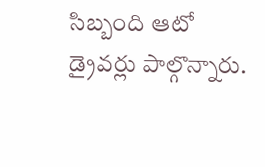సిబ్బంది ఆటో డ్రైవర్లు పాల్గొన్నారు.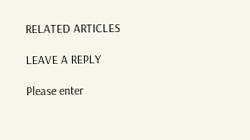RELATED ARTICLES

LEAVE A REPLY

Please enter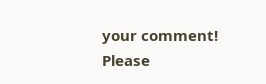your comment!
Please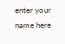enter your name here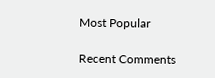Most Popular

Recent Comments